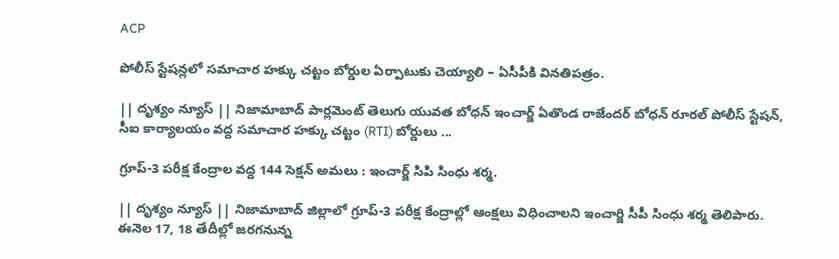ACP

పోలీస్ స్టేషన్లలో సమాచార హక్కు చట్టం బోర్డుల ఏర్పాటుకు చెయ్యాలి – ఏసీపీకి వినతిపత్రం.

|| దృశ్యం న్యూస్ || నిజామాబాద్ పార్లమెంట్ తెలుగు యువత బోధన్ ఇంచార్జ్ ఏతొండ రాజేందర్ బోధన్ రూరల్ పోలీస్ స్టేషన్, సీఐ కార్యాలయం వద్ద సమాచార హక్కు చట్టం (RTI) బోర్డులు ...

గ్రూప్-3 పరీక్ష కేంద్రాల వద్ద 144 సెక్షన్ అమలు : ఇంచార్జ్ సిపి సింధు శర్మ.

|| దృశ్యం న్యూస్ || నిజామాబాద్ జిల్లాలో గ్రూప్-3 పరీక్ష కేంద్రాల్లో ఆంక్షలు విధించాలని ఇంచార్జి సీపీ సింధు శర్మ తెలిపారు. ఈనెల 17, 18 తేదీల్లో జరగనున్న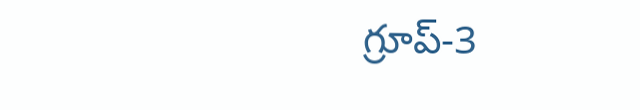గ్రూప్-3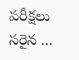పరీక్షలు సరైన ...